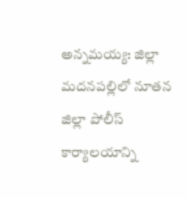అన్నమయ్య: జిల్లా మదనపల్లిలో నూతన జిల్లా పోలీస్ కార్యాలయాన్ని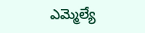ఎమ్మెల్యే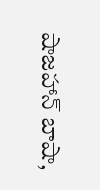షాజహాన్ బాషా,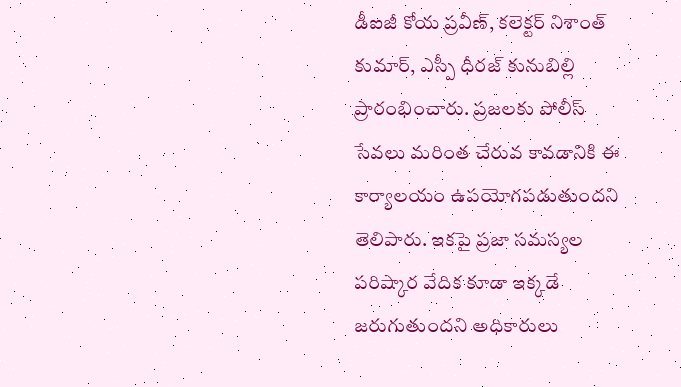డీఐజీ కోయ ప్రవీణ్, కలెక్టర్ నిశాంత్ కుమార్, ఎస్పీ ధీరజ్ కునుబిల్లి ప్రారంభించారు. ప్రజలకు పోలీస్ సేవలు మరింత చేరువ కావడానికి ఈ కార్యాలయం ఉపయోగపడుతుందని తెలిపారు. ఇకపై ప్రజా సమస్యల పరిష్కార వేదిక కూడా ఇక్కడే జరుగుతుందని అధికారులు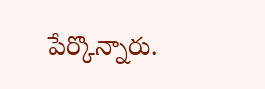పేర్కొన్నారు.